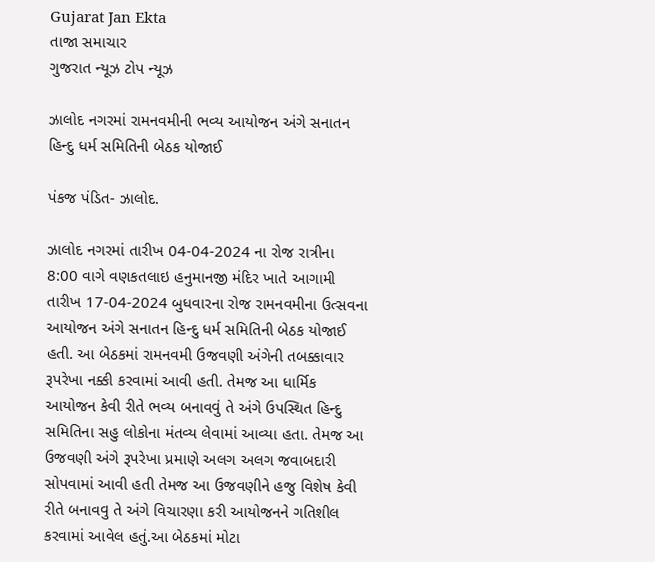Gujarat Jan Ekta
તાજા સમાચાર
ગુજરાત ન્યૂઝ ટોપ ન્યૂઝ

ઝાલોદ નગરમાં રામનવમીની ભવ્ય આયોજન અંગે સનાતન હિન્દુ ધર્મ સમિતિની બેઠક યોજાઈ

પંકજ પંડિત- ઝાલોદ.

ઝાલોદ નગરમાં તારીખ 04-04-2024 ના રોજ રાત્રીના 8:00 વાગે વણકતલાઇ હનુમાનજી મંદિર ખાતે આગામી તારીખ 17-04-2024 બુધવારના રોજ રામનવમીના ઉત્સવના આયોજન અંગે સનાતન હિન્દુ ધર્મ સમિતિની બેઠક યોજાઈ હતી. આ બેઠકમાં રામનવમી ઉજવણી અંગેની તબક્કાવાર રૂપરેખા નક્કી કરવામાં આવી હતી. તેમજ આ ધાર્મિક આયોજન કેવી રીતે ભવ્ય બનાવવું તે અંગે ઉપસ્થિત હિન્દુ સમિતિના સહુ લોકોના મંતવ્ય લેવામાં આવ્યા હતા. તેમજ આ ઉજવણી અંગે રૂપરેખા પ્રમાણે અલગ અલગ જવાબદારી સોપવામાં આવી હતી તેમજ આ ઉજવણીને હજુ વિશેષ કેવી રીતે બનાવવુ તે અંગે વિચારણા કરી આયોજનને ગતિશીલ કરવામાં આવેલ હતું.આ બેઠકમાં મોટા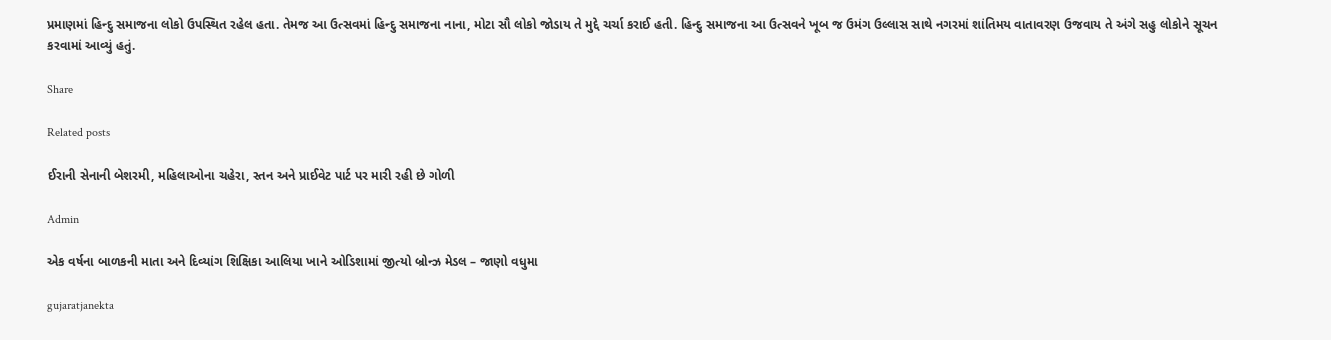પ્રમાણમાં હિન્દુ સમાજના લોકો ઉપસ્થિત રહેલ હતા. તેમજ આ ઉત્સવમાં હિન્દુ સમાજના નાના, મોટા સૌ લોકો જોડાય તે મુદ્દે ચર્ચા કરાઈ હતી. હિન્દુ સમાજના આ ઉત્સવને ખૂબ જ ઉમંગ ઉલ્લાસ સાથે નગરમાં શાંતિમય વાતાવરણ ઉજવાય તે અંગે સહુ લોકોને સૂચન કરવામાં આવ્યું હતું.

Share

Related posts

ઈરાની સેનાની બેશરમી, મહિલાઓના ચહેરા, સ્તન અને પ્રાઈવેટ પાર્ટ પર મારી રહી છે ગોળી

Admin

એક વર્ષના બાળકની માતા અને દિવ્યાંગ શિક્ષિકા આલિયા ખાને ઓડિશામાં જીત્યો બ્રોન્ઝ મેડલ – જાણો વધુમા

gujaratjanekta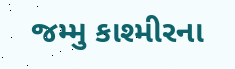જમ્મુ કાશ્મીરના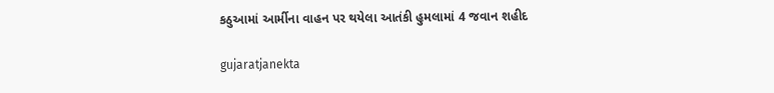કઠુઆમાં આર્મીના વાહન પર થયેલા આતંકી હુમલામાં 4 જવાન શહીદ

gujaratjanekta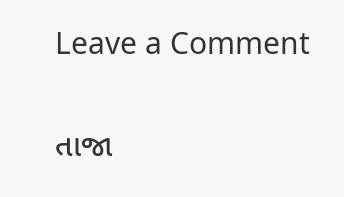Leave a Comment

તાજા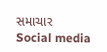સમાચાર
Social media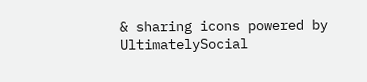& sharing icons powered by UltimatelySocial